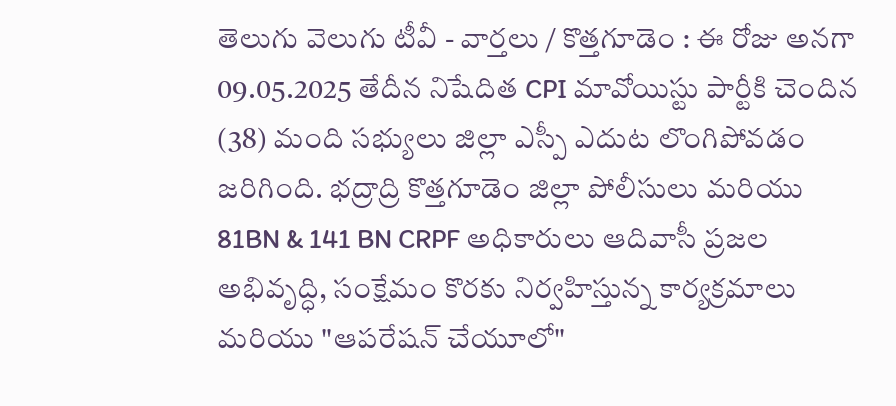తెలుగు వెలుగు టీవీ - వార్తలు / కొత్తగూడెం : ఈ రోజు అనగా 09.05.2025 తేదీన నిషేదిత CPI మావోయిస్టు పార్టీకి చెందిన (38) మంది సభ్యులు జిల్లా ఎస్పీ ఎదుట లొంగిపోవడం జరిగింది. భద్రాద్రి కొత్తగూడెం జిల్లా పోలీసులు మరియు 81BN & 141 BN CRPF అధికారులు ఆదివాసీ ప్రజల అభివృద్ధి, సంక్షేమం కొరకు నిర్వహిస్తున్న కార్యక్రమాలు మరియు "ఆపరేషన్ చేయూలో"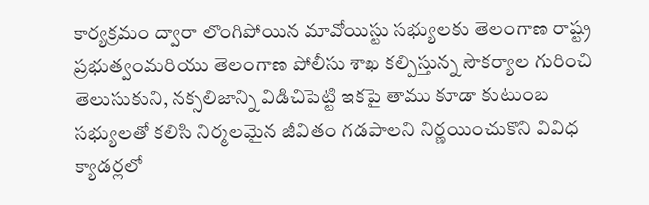కార్యక్రమం ద్వారా లొంగిపోయిన మావోయిస్టు సభ్యులకు తెలంగాణ రాష్ట్ర ప్రభుత్వంమరియు తెలంగాణ పోలీసు శాఖ కల్పిస్తున్న సౌకర్యాల గురించి తెలుసుకుని, నక్సలిజాన్ని విడిచిపెట్టి ఇకపై తాము కూడా కుటుంబ సభ్యులతో కలిసి నిర్మలమైన జీవితం గడపాలని నిర్ణయించుకొని వివిధ క్యాడర్లలో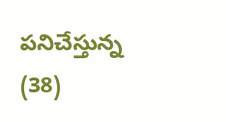పనిచేస్తున్న (38)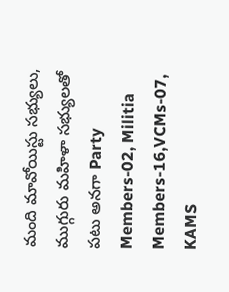మంది మావోయిస్టు సభ్యులు, ముగ్గురు మహిళా సభ్యులతో పటు అనగా Party Members-02, Militia Members-16,VCMs-07, KAMS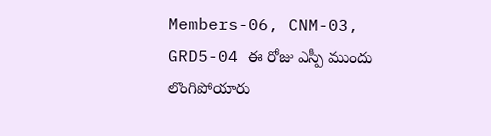Members-06, CNM-03, GRD5-04 ఈ రోజు ఎస్పీ ముందు లొంగిపోయారు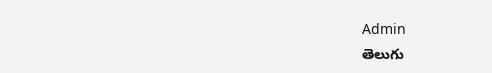Admin
తెలుగు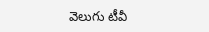వెలుగు టీవీ